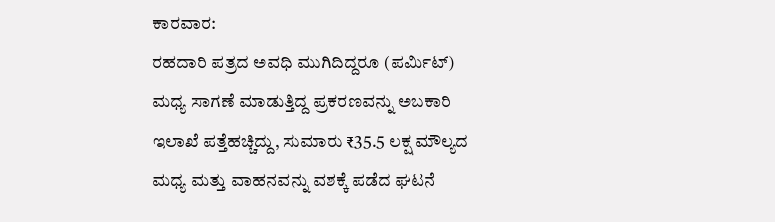ಕಾರವಾರ:
ರಹದಾರಿ ಪತ್ರದ ಅವಧಿ ಮುಗಿದಿದ್ದರೂ (ಪರ್ಮಿಟ್) ಮಧ್ಯ ಸಾಗಣೆ ಮಾಡುತ್ತಿದ್ದ ಪ್ರಕರಣವನ್ನು ಅಬಕಾರಿ ಇಲಾಖೆ ಪತ್ತೆಹಚ್ಚಿದ್ದು, ಸುಮಾರು ₹35.5 ಲಕ್ಷ ಮೌಲ್ಯದ ಮಧ್ಯ ಮತ್ತು ವಾಹನವನ್ನು ವಶಕ್ಕೆ ಪಡೆದ ಘಟನೆ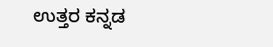ಉತ್ತರ ಕನ್ನಡ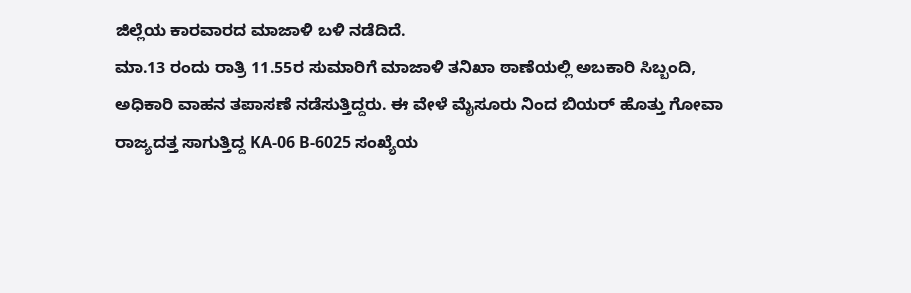ಜಿಲ್ಲೆಯ ಕಾರವಾರದ ಮಾಜಾಳಿ ಬಳಿ ನಡೆದಿದೆ.
ಮಾ.13 ರಂದು ರಾತ್ರಿ 11.55ರ ಸುಮಾರಿಗೆ ಮಾಜಾಳಿ ತನಿಖಾ ಠಾಣೆಯಲ್ಲಿ ಅಬಕಾರಿ ಸಿಬ್ಬಂದಿ, ಅಧಿಕಾರಿ ವಾಹನ ತಪಾಸಣೆ ನಡೆಸುತ್ತಿದ್ದರು. ಈ ವೇಳೆ ಮೈಸೂರು ನಿಂದ ಬಿಯರ್ ಹೊತ್ತು ಗೋವಾ ರಾಜ್ಯದತ್ತ ಸಾಗುತ್ತಿದ್ದ KA-06 B-6025 ಸಂಖ್ಯೆಯ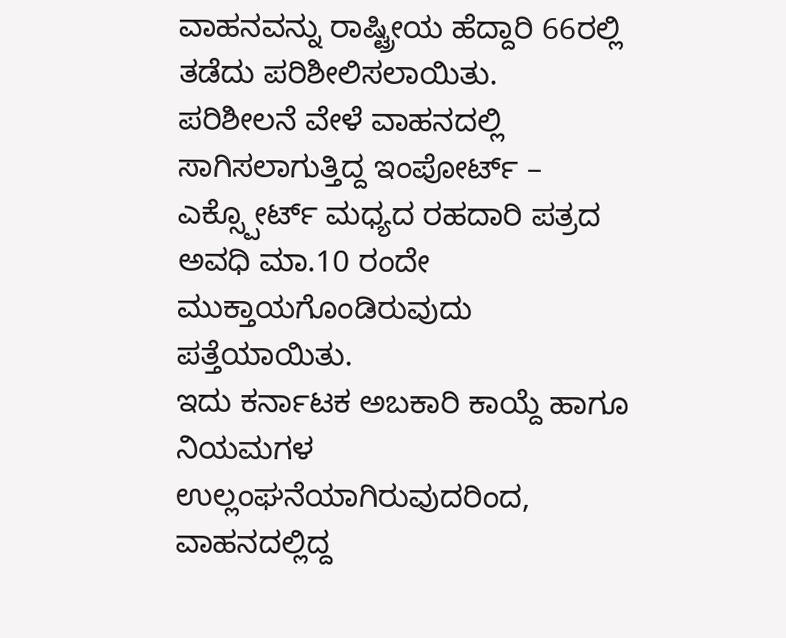ವಾಹನವನ್ನು ರಾಷ್ಟ್ರೀಯ ಹೆದ್ದಾರಿ 66ರಲ್ಲಿ ತಡೆದು ಪರಿಶೀಲಿಸಲಾಯಿತು.
ಪರಿಶೀಲನೆ ವೇಳೆ ವಾಹನದಲ್ಲಿ ಸಾಗಿಸಲಾಗುತ್ತಿದ್ದ ಇಂಪೋರ್ಟ್ – ಎಕ್ಸ್ಪೋರ್ಟ್ ಮಧ್ಯದ ರಹದಾರಿ ಪತ್ರದ ಅವಧಿ ಮಾ.10 ರಂದೇ ಮುಕ್ತಾಯಗೊಂಡಿರುವುದು ಪತ್ತೆಯಾಯಿತು.
ಇದು ಕರ್ನಾಟಕ ಅಬಕಾರಿ ಕಾಯ್ದೆ ಹಾಗೂ ನಿಯಮಗಳ ಉಲ್ಲಂಘನೆಯಾಗಿರುವುದರಿಂದ, ವಾಹನದಲ್ಲಿದ್ದ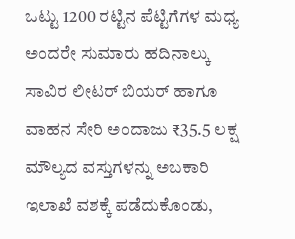ಒಟ್ಟು 1200 ರಟ್ಟಿನ ಪೆಟ್ಟಿಗೆಗಳ ಮಧ್ಯ ಅಂದರೇ ಸುಮಾರು ಹದಿನಾಲ್ಕು ಸಾವಿರ ಲೀಟರ್ ಬಿಯರ್ ಹಾಗೂ ವಾಹನ ಸೇರಿ ಅಂದಾಜು ₹35.5 ಲಕ್ಷ ಮೌಲ್ಯದ ವಸ್ತುಗಳನ್ನು ಅಬಕಾರಿ ಇಲಾಖೆ ವಶಕ್ಕೆ ಪಡೆದುಕೊಂಡು,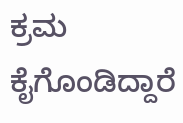ಕ್ರಮ ಕೈಗೊಂಡಿದ್ದಾರೆ